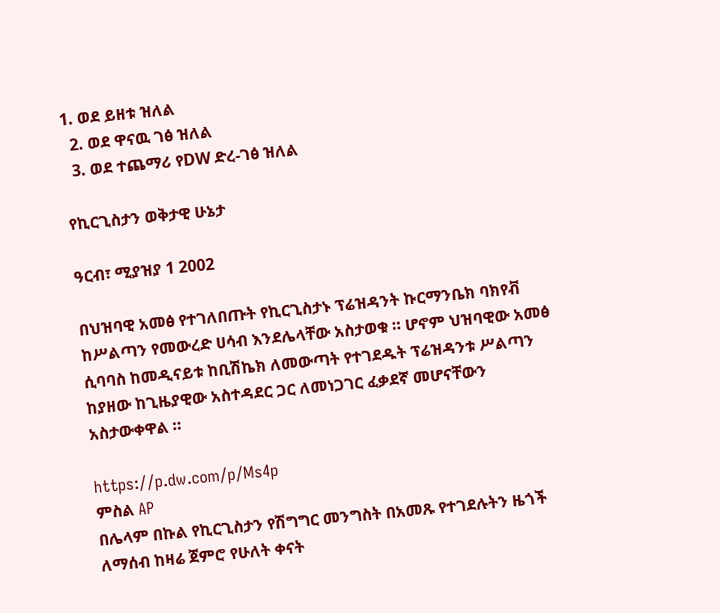1. ወደ ይዘቱ ዝለል
  2. ወደ ዋናዉ ገፅ ዝለል
  3. ወደ ተጨማሪ የDW ድረ-ገፅ ዝለል

የኪርጊስታን ወቅታዊ ሁኔታ

ዓርብ፣ ሚያዝያ 1 2002

በህዝባዊ አመፅ የተገለበጡት የኪርጊስታኑ ፕሬዝዳንት ኩርማንቤክ ባክየቭ ከሥልጣን የመውረድ ሀሳብ እንደሌላቸው አስታወቁ ። ሆኖም ህዝባዊው አመፅ ሲባባስ ከመዲናይቱ ከቢሽኬክ ለመውጣት የተገደዱት ፕሬዝዳንቱ ሥልጣን ከያዘው ከጊዜያዊው አስተዳደር ጋር ለመነጋገር ፈቃደኛ መሆናቸውን አስታውቀዋል ።

https://p.dw.com/p/Ms4p
ምስል AP
በሌላም በኩል የኪርጊስታን የሽግግር መንግስት በአመጹ የተገደሉትን ዜጎች ለማሰብ ከዛሬ ጀምሮ የሁለት ቀናት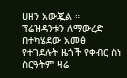ሀዘን አውጇል ። ፕሬዝዳንቱን ለማውረድ በተካሄደው አመፅ የተገደሉት ዜጎች የቀብር ስነ ስርዓትም ዛሬ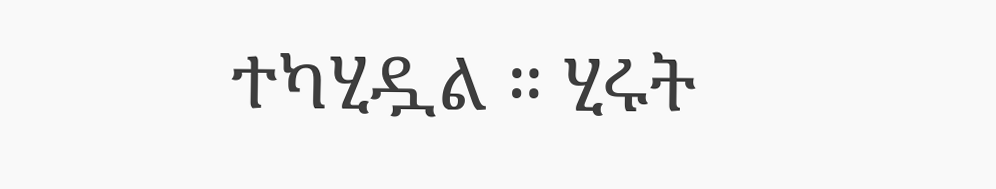ተካሂዷል ። ሂሩት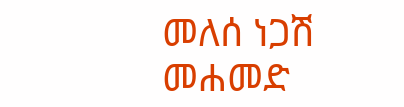መለሰ ነጋሽ መሐመድ